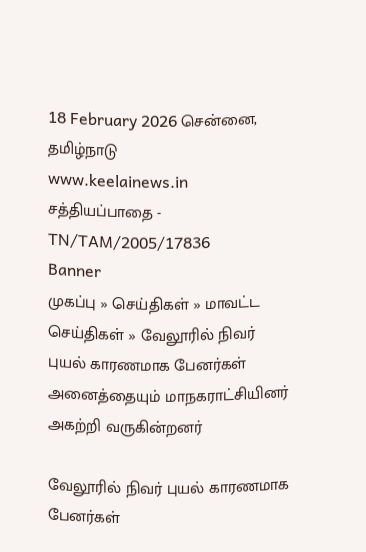18 February 2026 சென்னை, தமிழ்நாடு
www.keelainews.in
சத்தியப்பாதை - TN/TAM/2005/17836
Banner
முகப்பு » செய்திகள் » மாவட்ட செய்திகள் » வேலூரில் நிவர் புயல் காரணமாக பேனர்கள் அனைத்தையும் மாநகராட்சியினர் அகற்றி வருகின்றனர்

வேலூரில் நிவர் புயல் காரணமாக பேனர்கள்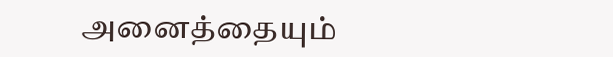அனைத்தையும்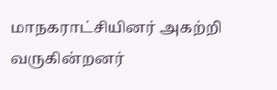மாநகராட்சியினர் அகற்றி வருகின்றனர்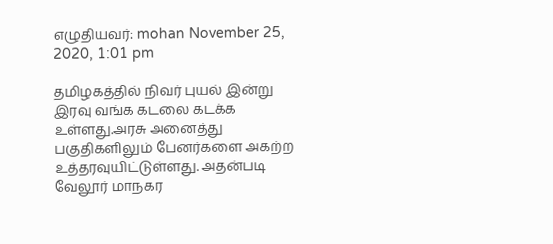எழுதியவர்: mohan November 25, 2020, 1:01 pm

தமிழகத்தில் நிவர் புயல் இன்று இரவு வங்க கடலை கடக்க உள்ளது.அரசு அனைத்து பகுதிகளிலும் பேனர்களை அகற்ற உத்தரவுயிட்டுள்ளது. அதன்படி வேலூர் மாநகர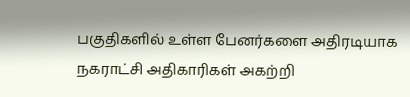பகுதிகளில் உள்ள பேனர்களை அதிரடியாக நகராட்சி அதிகாரிகள் அகற்றி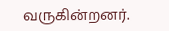வருகின்றனர்.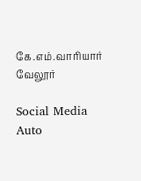கே.எம்.வாரியார் வேலூர்

Social Media Auto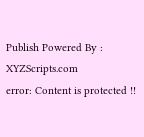Publish Powered By : XYZScripts.com
error: Content is protected !!